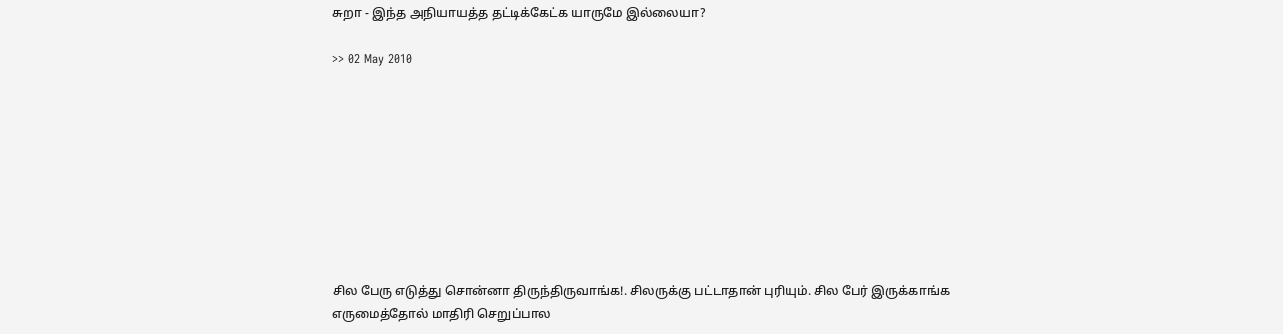சுறா - இந்த அநியாயத்த தட்டிக்கேட்க யாருமே இல்லையா?

>> 02 May 2010









சில பேரு எடுத்து சொன்னா திருந்திருவாங்க!. சிலருக்கு பட்டாதான் புரியும். சில பேர் இருக்காங்க எருமைத்தோல் மாதிரி செறுப்பால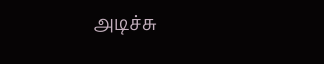அடிச்சு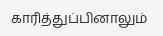காரித்துப்பினாலும்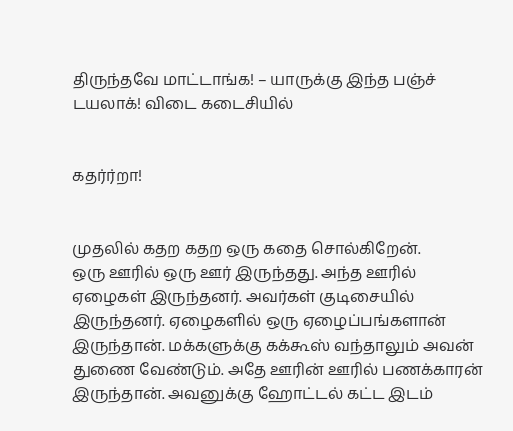திருந்தவே மாட்டாங்க! – யாருக்கு இந்த பஞ்ச் டயலாக்! விடை கடைசியில்


கதர்ர்றா!


முதலில் கதற கதற ஒரு கதை சொல்கிறேன்.
ஒரு ஊரில் ஒரு ஊர் இருந்தது. அந்த ஊரில் ஏழைகள் இருந்தனர். அவர்கள் குடிசையில் இருந்தனர். ஏழைகளில் ஒரு ஏழைப்பங்களான் இருந்தான். மக்களுக்கு கக்கூஸ் வந்தாலும் அவன் துணை வேண்டும். அதே ஊரின் ஊரில் பணக்காரன் இருந்தான். அவனுக்கு ஹோட்டல் கட்ட இடம்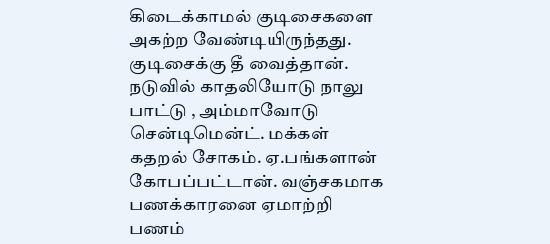கிடைக்காமல் குடிசைகளை அகற்ற வேண்டியிருந்தது. குடிசைக்கு தீ வைத்தான். நடுவில் காதலியோடு நாலு பாட்டு , அம்மாவோடு சென்டிமென்ட். மக்கள் கதறல் சோகம். ஏ.பங்களான் கோபப்பட்டான். வஞ்சகமாக பணக்காரனை ஏமாற்றி பணம்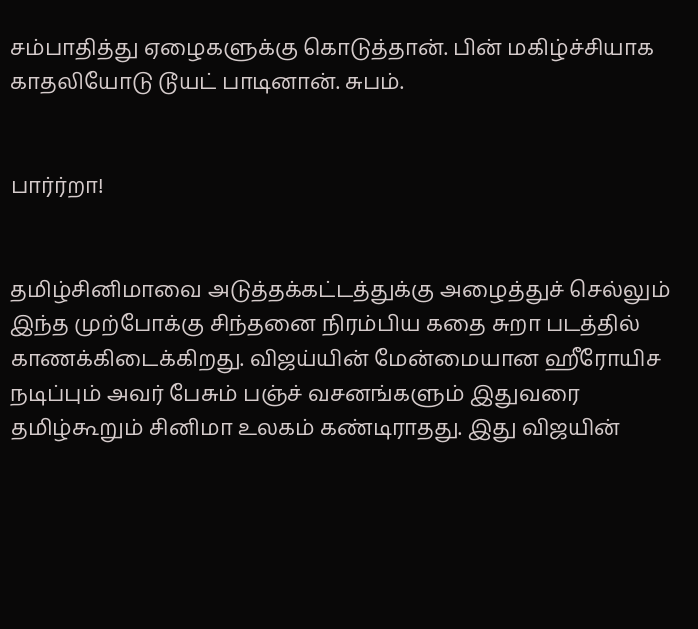சம்பாதித்து ஏழைகளுக்கு கொடுத்தான். பின் மகிழ்ச்சியாக காதலியோடு டூயட் பாடினான். சுபம்.


பார்ர்றா!


தமிழ்சினிமாவை அடுத்தக்கட்டத்துக்கு அழைத்துச் செல்லும் இந்த முற்போக்கு சிந்தனை நிரம்பிய கதை சுறா படத்தில் காணக்கிடைக்கிறது. விஜய்யின் மேன்மையான ஹீரோயிச நடிப்பும் அவர் பேசும் பஞ்ச் வசனங்களும் இதுவரை தமிழ்கூறும் சினிமா உலகம் கண்டிராதது. இது விஜயின்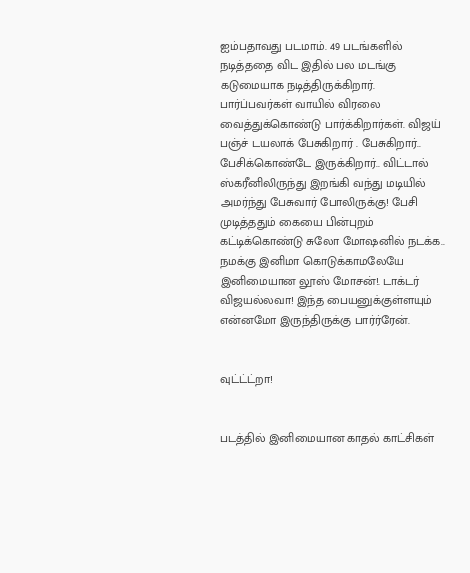ஐம்பதாவது படமாம். 49 படங்களில் நடித்ததை விட இதில் பல மடங்கு கடுமையாக நடித்திருக்கிறார். பார்ப்பவர்கள் வாயில் விரலை வைத்துக்கொண்டு பார்க்கிறார்கள். விஜய் பஞ்ச் டயலாக் பேசுகிறார் . பேசுகிறார்.. பேசிக்கொண்டே இருக்கிறார்.. விட்டால் ஸ்கரீனிலிருந்து இறங்கி வந்து மடியில் அமர்ந்து பேசுவார் போலிருக்கு! பேசி முடித்ததும் கையை பின்புறம் கட்டிக்கொண்டு சுலோ மோஷனில் நடக்க.. நமக்கு இனிமா கொடுக்காமலேயே இனிமையான லூஸ் மோசன்!. டாக்டர் விஜயல்லவா! இந்த பையனுக்குள்ளயும் என்னமோ இருந்திருக்கு பார்ர்ரேன்.


வுட்ட்ட்றா!


படத்தில் இனிமையான காதல் காட்சிகள்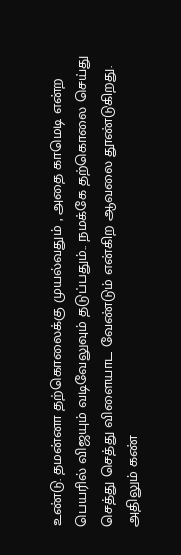உண்டு. தமன்னா தற்கொலைக்கு முயல்வதும் , அதை காமெடி என்ற பெயரில் விஜயும் வடிவேலுவும் தடுப்பதும்.. நமக்கே தற்கொலை செய்து செத்து செத்து விளையாட வேண்டும் என்கிற ஆவலை தூண்டுகிறது. அதிலும் கண்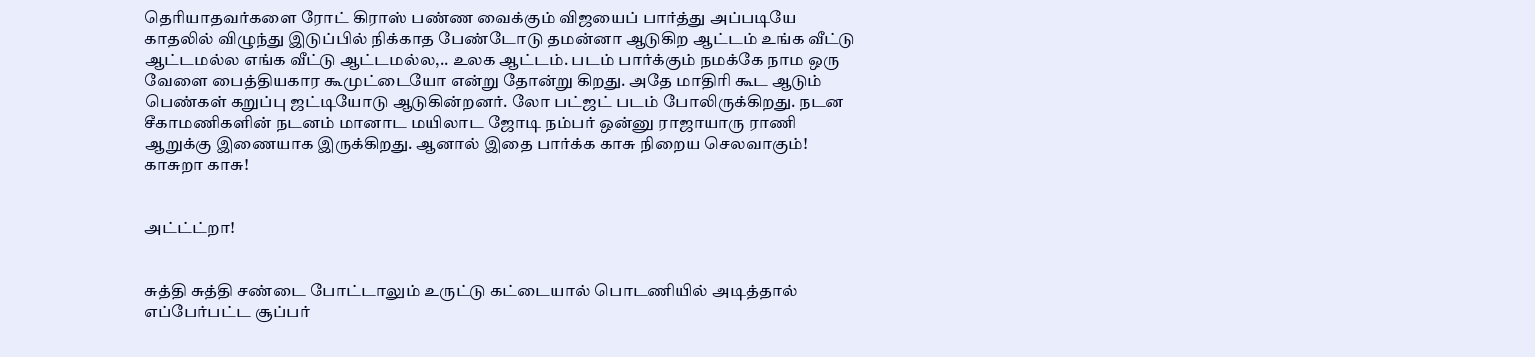தெரியாதவர்களை ரோட் கிராஸ் பண்ண வைக்கும் விஜயைப் பார்த்து அப்படியே காதலில் விழுந்து இடுப்பில் நிக்காத பேண்டோடு தமன்னா ஆடுகிற ஆட்டம் உங்க வீட்டு ஆட்டமல்ல எங்க வீட்டு ஆட்டமல்ல,.. உலக ஆட்டம். படம் பார்க்கும் நமக்கே நாம ஒரு வேளை பைத்தியகார கூமுட்டையோ என்று தோன்று கிறது. அதே மாதிரி கூட ஆடும் பெண்கள் கறுப்பு ஜட்டியோடு ஆடுகின்றனர். லோ பட்ஜட் படம் போலிருக்கிறது. நடன சீகாமணிகளின் நடனம் மானாட மயிலாட ஜோடி நம்பர் ஒன்னு ராஜாயாரு ராணி ஆறுக்கு இணையாக இருக்கிறது. ஆனால் இதை பார்க்க காசு நிறைய செலவாகும்! காசுறா காசு!


அட்ட்ட்றா!


சுத்தி சுத்தி சண்டை போட்டாலும் உருட்டு கட்டையால் பொடணியில் அடித்தால் எப்பேர்பட்ட சூப்பர்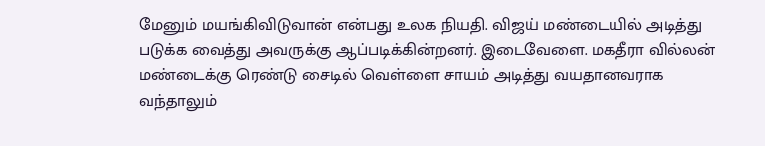மேனும் மயங்கிவிடுவான் என்பது உலக நியதி. விஜய் மண்டையில் அடித்து படுக்க வைத்து அவருக்கு ஆப்படிக்கின்றனர். இடைவேளை. மகதீரா வில்லன் மண்டைக்கு ரெண்டு சைடில் வெள்ளை சாயம் அடித்து வயதானவராக வந்தாலும்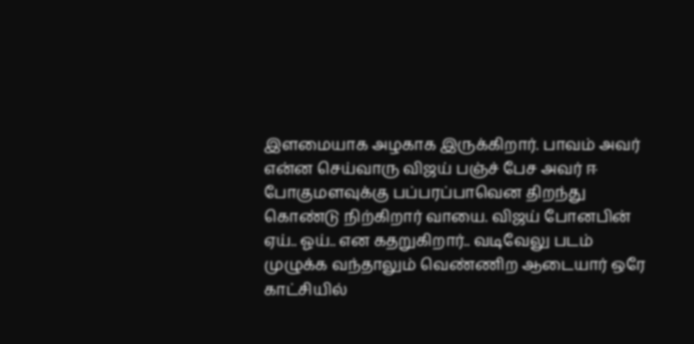இளமையாக அழகாக இருக்கிறார். பாவம் அவர் என்ன செய்வாரு விஜய் பஞ்ச் பேச அவர் ஈ போகுமளவுக்கு பப்பரப்பாவென திறந்து கொண்டு நிற்கிறார் வாயை. விஜய் போனபின் ஏய்.. ஓய்.. என கதறுகிறார்.. வடிவேலு படம் முழுக்க வந்தாலும் வெண்ணிற ஆடையார் ஒரே காட்சியில்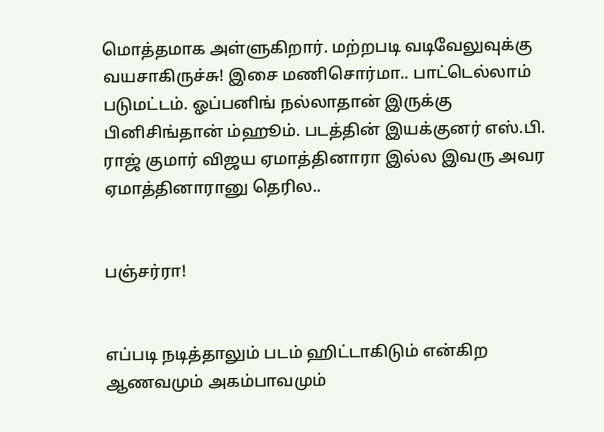மொத்தமாக அள்ளுகிறார். மற்றபடி வடிவேலுவுக்கு வயசாகிருச்சு! இசை மணிசொர்மா.. பாட்டெல்லாம் படுமட்டம். ஓப்பனிங் நல்லாதான் இருக்கு பினிசிங்தான் ம்ஹூம். படத்தின் இயக்குனர் எஸ்.பி. ராஜ் குமார் விஜய ஏமாத்தினாரா இல்ல இவரு அவர ஏமாத்தினாரானு தெரில..


பஞ்சர்ரா!


எப்படி நடித்தாலும் படம் ஹிட்டாகிடும் என்கிற ஆணவமும் அகம்பாவமும்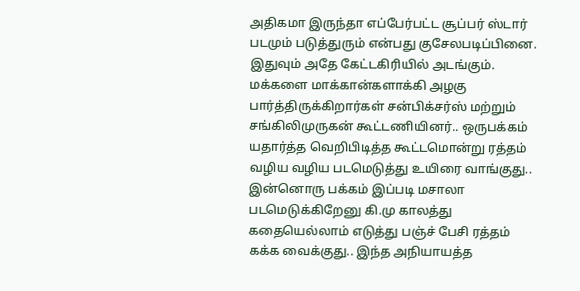அதிகமா இருந்தா எப்பேர்பட்ட சூப்பர் ஸ்டார் படமும் படுத்துரும் என்பது குசேலபடிப்பினை. இதுவும் அதே கேட்டகிரியில் அடங்கும். மக்களை மாக்கான்களாக்கி அழகு பார்த்திருக்கிறார்கள் சன்பிக்சர்ஸ் மற்றும் சங்கிலிமுருகன் கூட்டணியினர்.. ஒருபக்கம் யதார்த்த வெறிபிடித்த கூட்டமொன்று ரத்தம் வழிய வழிய படமெடுத்து உயிரை வாங்குது.. இன்னொரு பக்கம் இப்படி மசாலா படமெடுக்கிறேனு கி.மு காலத்து கதையெல்லாம் எடுத்து பஞ்ச் பேசி ரத்தம் கக்க வைக்குது.. இந்த அநியாயத்த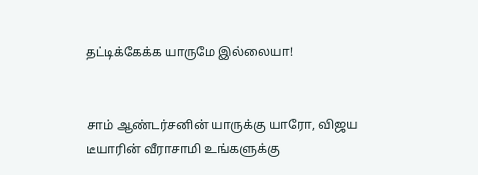தட்டிக்கேக்க யாருமே இல்லையா!


சாம் ஆண்டர்சனின் யாருக்கு யாரோ, விஜய டீயாரின் வீராசாமி உங்களுக்கு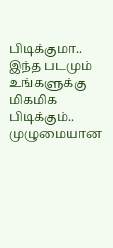பிடிக்குமா.. இந்த படமும் உங்களுக்கு மிகமிக பிடிக்கும்.. முழுமையான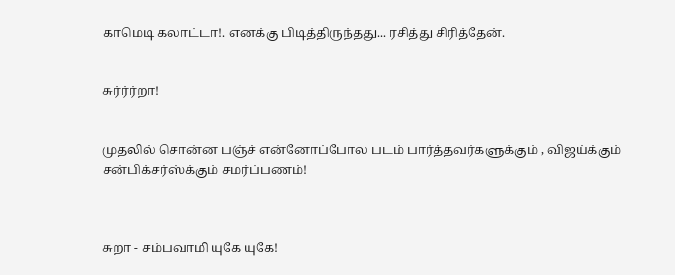காமெடி கலாட்டா!. எனக்கு பிடித்திருந்தது... ரசித்து சிரித்தேன்.


சுர்ர்ர்றா!


முதலில் சொன்ன பஞ்ச் என்னோப்போல படம் பார்த்தவர்களுக்கும் , விஜய்க்கும் சன்பிக்சர்ஸ்க்கும் சமர்ப்பணம்!



சுறா - சம்பவாமி யுகே யுகே!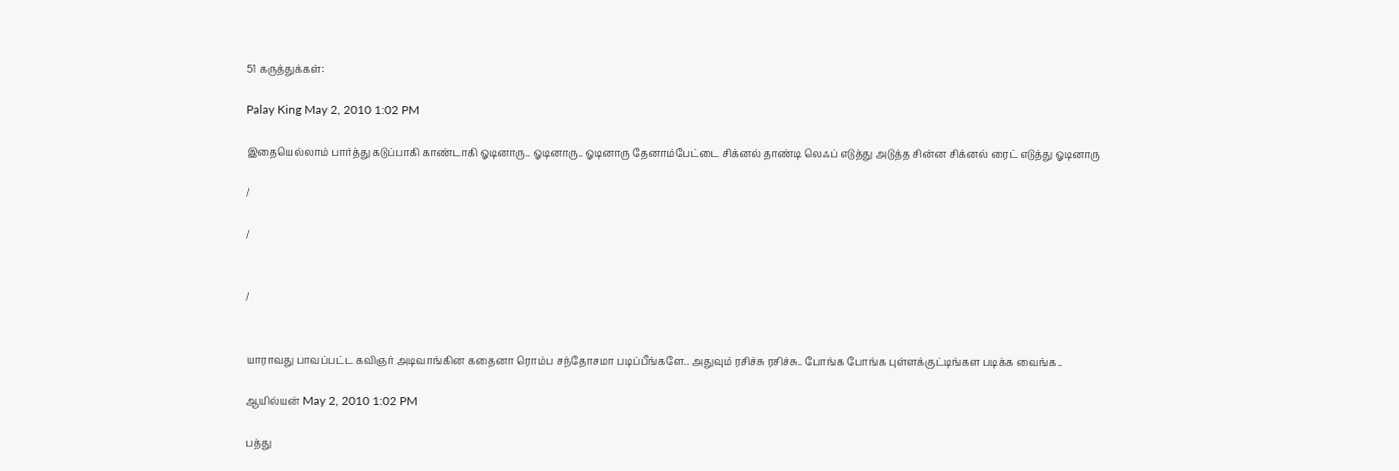51 கருத்துக்கள்:

Palay King May 2, 2010 1:02 PM

இதையெல்லாம் பார்த்து கடுப்பாகி காண்டாகி ஓடினாரு.. ஓடினாரு.. ஓடினாரு தேனாம்பேட்டை சிக்னல் தாண்டி லெஃப் எடுத்து அடுத்த சின்ன சிக்னல் ரைட் எடுத்து ஓடினாரு

/

/


/


யாராவது பாவப்பட்ட கவிஞர் அடிவாங்கின கதைனா ரொம்ப சந்தோசமா படிப்பீங்களே.. அதுவும் ரசிச்சு ரசிச்சு.. போங்க போங்க புள்ளக்குட்டிங்கள படிக்க வைங்க..

ஆயில்யன் May 2, 2010 1:02 PM

பத்து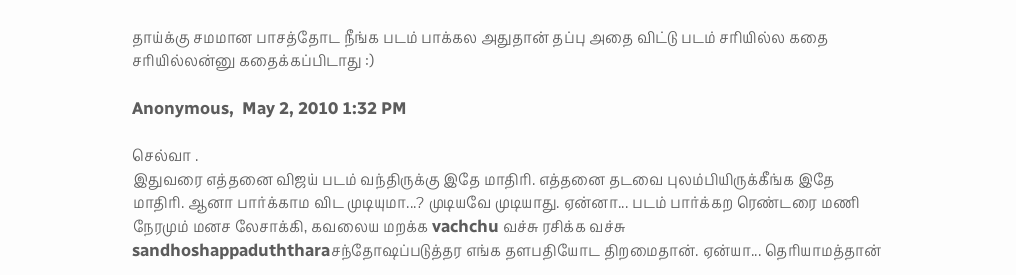தாய்க்கு சமமான பாசத்தோட நீங்க படம் பாக்கல அதுதான் தப்பு அதை விட்டு படம் சரியில்ல கதை சரியில்லன்னு கதைக்கப்பிடாது :)

Anonymous,  May 2, 2010 1:32 PM

செல்வா .
இதுவரை எத்தனை விஜய் படம் வந்திருக்கு இதே மாதிரி. எத்தனை தடவை புலம்பியிருக்கீங்க இதே மாதிரி. ஆனா பார்க்காம விட முடியுமா...? முடியவே முடியாது. ஏன்னா... படம் பார்க்கற ரெண்டரை மணி நேரமும் மனச லேசாக்கி, கவலைய மறக்க vachchu வச்சு ரசிக்க வச்சு sandhoshappaduththaraசந்தோஷப்படுத்தர எங்க தளபதியோட திறமைதான். ஏன்யா... தெரியாமத்தான்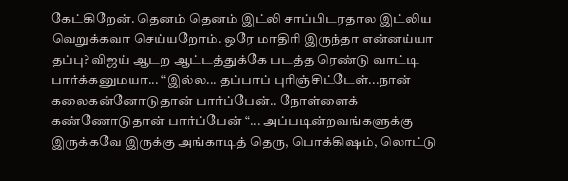கேட்கிறேன். தெனம் தெனம் இட்லி சாப்பிடரதால இட்லிய வெறுக்கவா செய்யறோம். ஒரே மாதிரி இருந்தா என்னய்யா தப்பு? விஜய் ஆடற ஆட்டத்துக்கே படத்த ரெண்டு வாட்டி பார்க்கனுமயா... “இல்ல... தப்பாப் புரிஞ்சிட்டேள்...நான் கலைகன்னோடுதான் பார்ப்பேன்.. நோள்ளைக் கண்ணோடுதான் பார்ப்பேன் “... அப்படின்றவங்களுக்கு இருக்கவே இருக்கு அங்காடித் தெரு, பொக்கிஷம், லொட்டு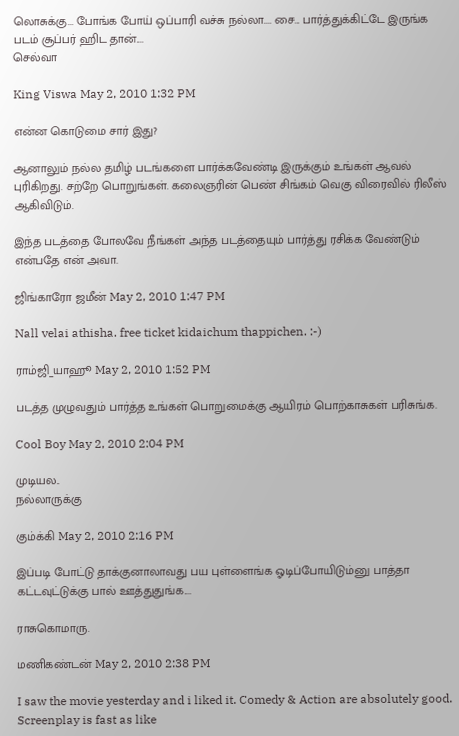லொசுக்கு... போங்க போய் ஒப்பாரி வச்சு நல்லா.... சை... பார்த்துக்கிட்டே இருங்க படம் சூப்பர் ஹிட தான்....
செல்வா

King Viswa May 2, 2010 1:32 PM

என்ன கொடுமை சார் இது?

ஆனாலும் நல்ல தமிழ் படங்களை பார்க்கவேண்டி இருக்கும் உங்கள் ஆவல் புரிகிறது. சற்றே பொறுங்கள். கலைஞரின் பெண் சிங்கம் வெகு விரைவில் ரிலீஸ் ஆகிவிடும்.

இந்த படத்தை போலவே நீங்கள் அந்த படத்தையும் பார்த்து ரசிக்க வேண்டும் என்பதே என் அவா.

ஜிங்காரோ ஜமீன் May 2, 2010 1:47 PM

Nall velai athisha. free ticket kidaichum thappichen. :-)

ராம்ஜி_யாஹூ May 2, 2010 1:52 PM

படத்த முழுவதும் பார்த்த உங்கள் பொறுமைக்கு ஆயிரம் பொற்காசுகள் பரிசுங்க.

Cool Boy May 2, 2010 2:04 PM

முடியல..
நல்லாருக்கு

கும்க்கி May 2, 2010 2:16 PM

இப்படி போட்டு தாக்குனாலாவது பய புள்ளைங்க ஓடிப்போயிடும்னு பாத்தா கட்டவுட்டுக்கு பால் ஊத்துதுங்க....

ராசுகொமாரு.

மணிகண்டன் May 2, 2010 2:38 PM

I saw the movie yesterday and i liked it. Comedy & Action are absolutely good. Screenplay is fast as like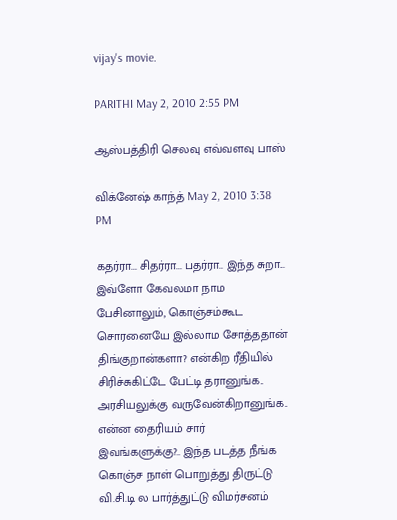vijay's movie.

PARITHI May 2, 2010 2:55 PM

ஆஸ்பத்திரி செலவு எவ்வளவு பாஸ்

விக்னேஷ் காந்த் May 2, 2010 3:38 PM

கதர்ரா... சிதர்ரா... பதர்ரா.. இந்த சுறா... இவ்ளோ கேவலமா நாம பேசினாலும், கொஞ்சம்கூட சொரனையே இல்லாம சோத்ததான் திங்குறான்களா? என்கிற ரீதியில் சிரிச்சுகிட்டே பேட்டி தரானுங்க.. அரசியலுக்கு வருவேன்கிறானுங்க.. என்ன தைரியம் சார் இவங்களுக்கு?.. இந்த படத்த நீங்க கொஞ்ச நாள் பொறுத்து திருட்டு வி.சி.டி ல பார்த்துட்டு விமர்சனம்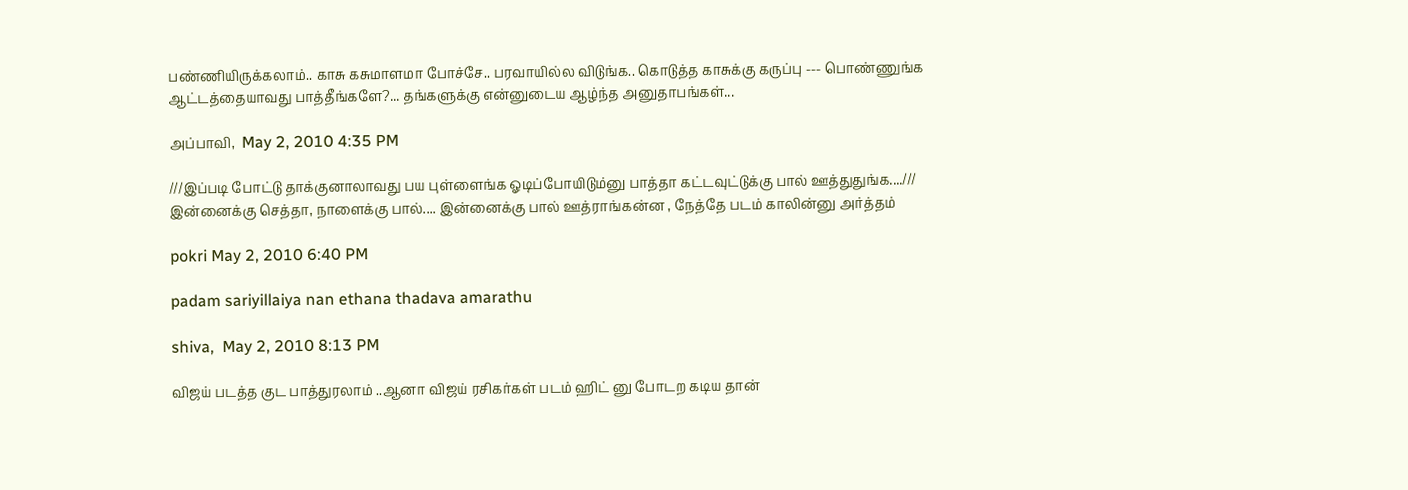பண்ணியிருக்கலாம்.. காசு கசுமாளமா போச்சே.. பரவாயில்ல விடுங்க.. கொடுத்த காசுக்கு கருப்பு --- பொண்ணுங்க ஆட்டத்தையாவது பாத்தீங்களே?... தங்களுக்கு என்னுடைய ஆழ்ந்த அனுதாபங்கள்...

அப்பாவி,  May 2, 2010 4:35 PM

///இப்படி போட்டு தாக்குனாலாவது பய புள்ளைங்க ஓடிப்போயிடும்னு பாத்தா கட்டவுட்டுக்கு பால் ஊத்துதுங்க....///
இன்னைக்கு செத்தா, நாளைக்கு பால்.... இன்னைக்கு பால் ஊத்ராங்கன்ன , நேத்தே படம் காலின்னு அர்த்தம்

pokri May 2, 2010 6:40 PM

padam sariyillaiya nan ethana thadava amarathu

shiva,  May 2, 2010 8:13 PM

விஜய் படத்த குட பாத்துரலாம் ..ஆனா விஜய் ரசிகர்கள் படம் ஹிட் னு போடற கடிய தான்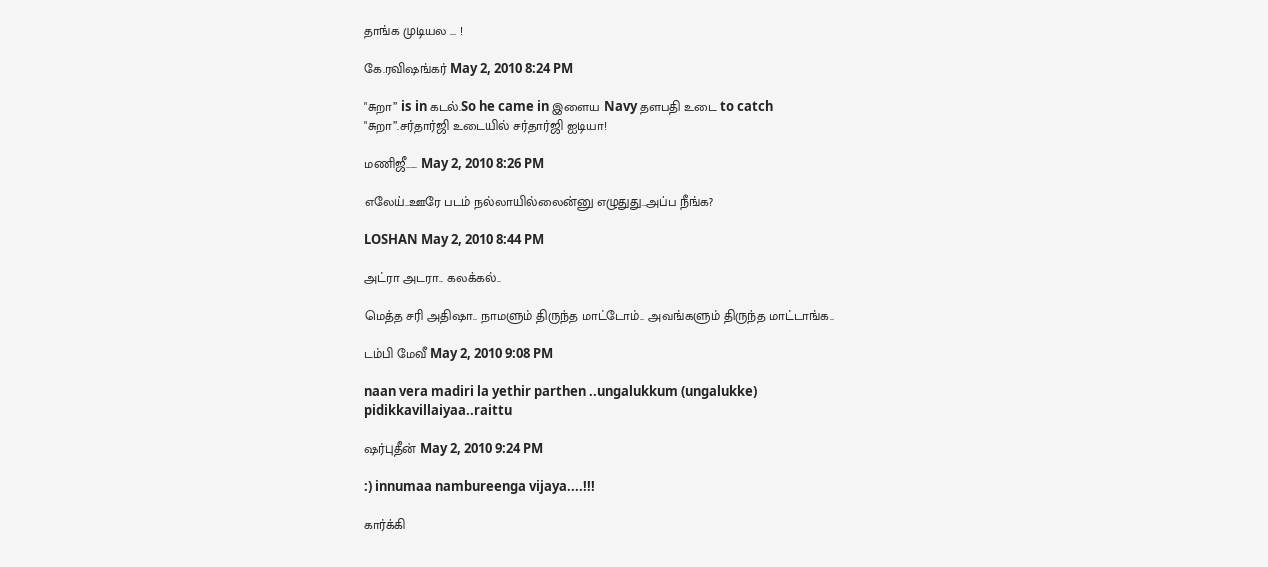தாங்க முடியல ... !

கே.ரவிஷங்கர் May 2, 2010 8:24 PM

"சுறா” is in கடல்.So he came in இளைய Navy தளபதி உடை to catch
"சுறா”.சர்தார்ஜி உடையில் சர்தார்ஜி ஐடியா!

மணிஜீ...... May 2, 2010 8:26 PM

எலேய்..ஊரே படம் நல்லாயில்லைன்னு எழுதுது..அப்ப நீங்க?

LOSHAN May 2, 2010 8:44 PM

அட்ரா அடரா.. கலக்கல்..

மெத்த சரி அதிஷா.. நாமளும் திருந்த மாட்டோம்.. அவங்களும் திருந்த மாட்டாங்க..

டம்பி மேவீ May 2, 2010 9:08 PM

naan vera madiri la yethir parthen ..ungalukkum (ungalukke) pidikkavillaiyaa..raittu

ஷர்புதீன் May 2, 2010 9:24 PM

:) innumaa nambureenga vijaya....!!!

கார்க்கி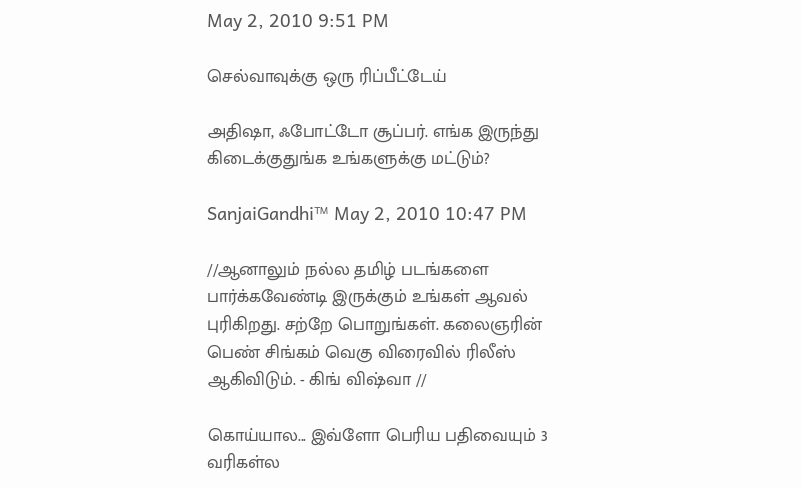May 2, 2010 9:51 PM

செல்வாவுக்கு ஒரு ரிப்பீட்டேய்

அதிஷா, ஃபோட்டோ சூப்பர். எங்க இருந்து கிடைக்குதுங்க உங்களுக்கு மட்டும்?

SanjaiGandhi™ May 2, 2010 10:47 PM

//ஆனாலும் நல்ல தமிழ் படங்களை பார்க்கவேண்டி இருக்கும் உங்கள் ஆவல் புரிகிறது. சற்றே பொறுங்கள். கலைஞரின் பெண் சிங்கம் வெகு விரைவில் ரிலீஸ் ஆகிவிடும். - கிங் விஷ்வா //

கொய்யால... இவ்ளோ பெரிய பதிவையும் 3 வரிகள்ல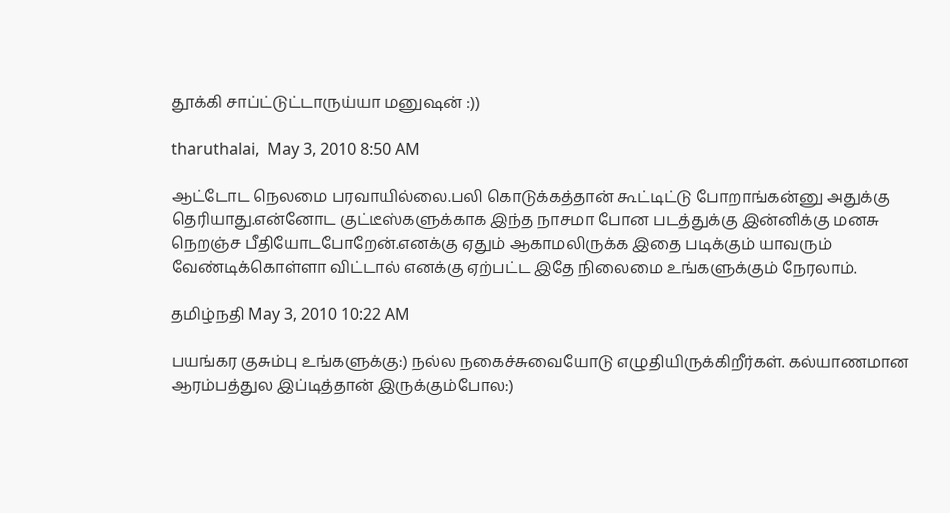தூக்கி சாப்ட்டுட்டாருய்யா மனுஷன் :))

tharuthalai,  May 3, 2010 8:50 AM

ஆட்டோட நெலமை பரவாயில்லை.பலி கொடுக்கத்தான் கூட்டிட்டு போறாங்கன்னு அதுக்கு தெரியாது.என்னோட குட்டீஸ்களுக்காக இந்த நாசமா போன படத்துக்கு இன்னிக்கு மனசு நெறஞ்ச பீதியோடபோறேன்.எனக்கு ஏதும் ஆகாமலிருக்க இதை படிக்கும் யாவரும் வேண்டிக்கொள்ளா விட்டால் எனக்கு ஏற்பட்ட இதே நிலைமை உங்களுக்கும் நேரலாம்.

தமிழ்நதி May 3, 2010 10:22 AM

பயங்கர குசும்பு உங்களுக்கு:) நல்ல நகைச்சுவையோடு எழுதியிருக்கிறீர்கள். கல்யாணமான ஆரம்பத்துல இப்டித்தான் இருக்கும்போல:)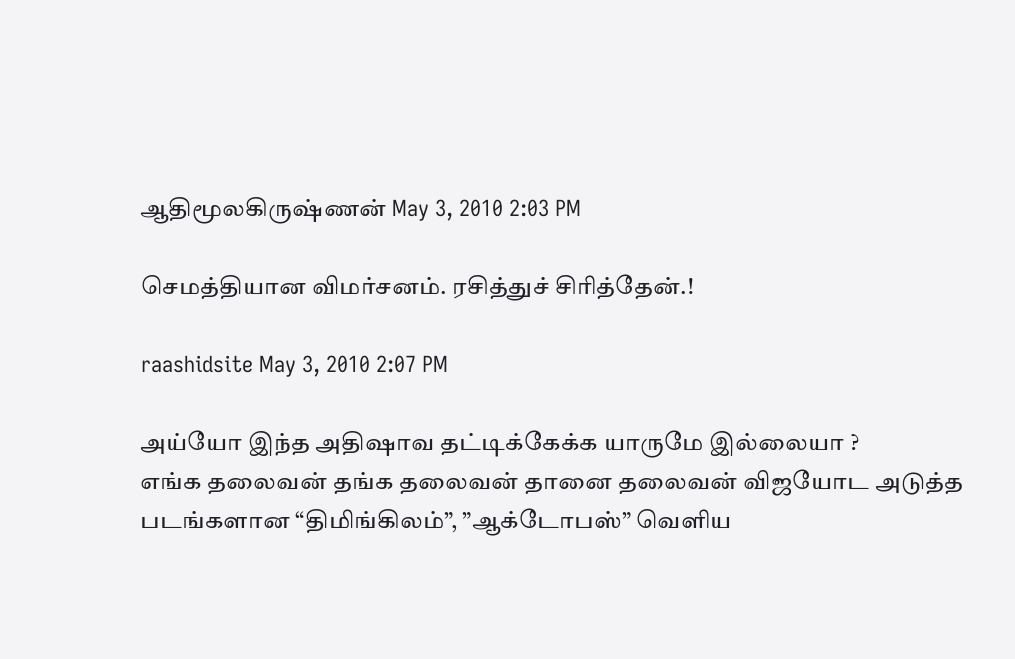ஆதிமூலகிருஷ்ணன் May 3, 2010 2:03 PM

செமத்தியான விமர்சனம். ரசித்துச் சிரித்தேன்.!

raashidsite May 3, 2010 2:07 PM

அய்யோ இந்த அதிஷாவ தட்டிக்கேக்க யாருமே இல்லையா ?
எங்க தலைவன் தங்க தலைவன் தானை தலைவன் விஜயோட அடுத்த படங்களான “திமிங்கிலம்”, ”ஆக்டோபஸ்” வெளிய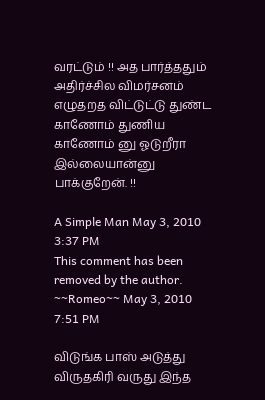வரட்டும் !! அத பார்த்ததும் அதிர்ச்சில விமர்சனம் எழுதறத விட்டுட்டு துண்ட காணோம் துணிய காணோம் னு ஓடுறீரா இல்லையான்னு பாக்குறேன். !!

A Simple Man May 3, 2010 3:37 PM
This comment has been removed by the author.
~~Romeo~~ May 3, 2010 7:51 PM

விடுங்க பாஸ் அடுத்து விருதகிரி வருது இந்த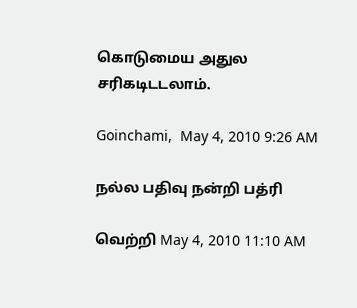கொடுமைய அதுல சரிகடிடடலாம்.

Goinchami,  May 4, 2010 9:26 AM

நல்ல பதிவு நன்றி பத்ரி

வெற்றி May 4, 2010 11:10 AM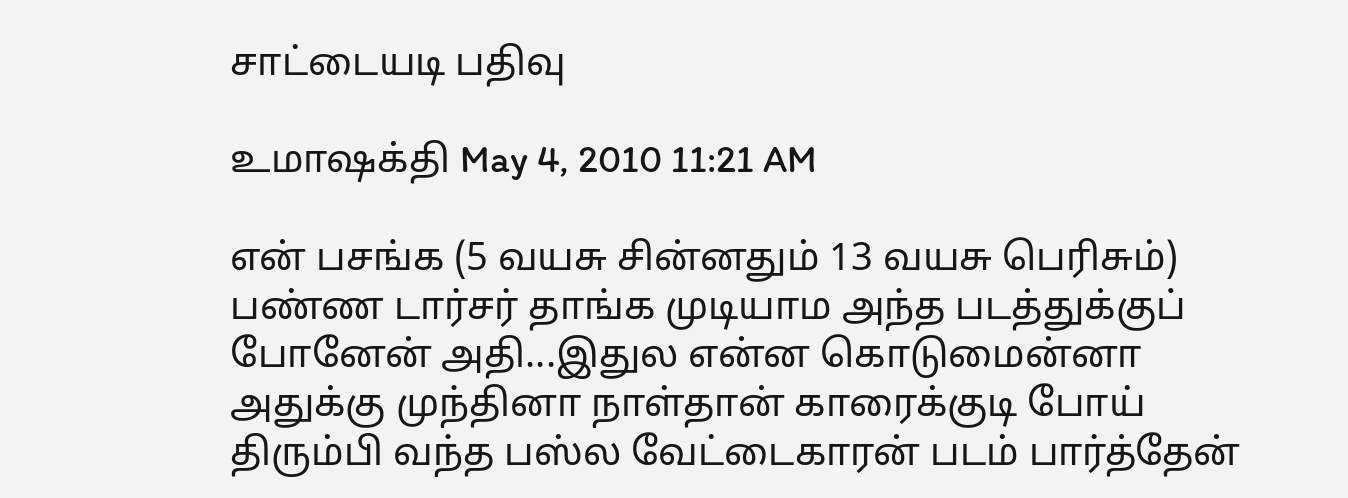சாட்டையடி பதிவு

உமாஷக்தி May 4, 2010 11:21 AM

என் பசங்க (5 வயசு சின்னதும் 13 வயசு பெரிசும்) பண்ண டார்சர் தாங்க முடியாம அந்த படத்துக்குப் போனேன் அதி...இதுல என்ன கொடுமைன்னா அதுக்கு முந்தினா நாள்தான் காரைக்குடி போய் திரும்பி வந்த பஸ்ல வேட்டைகாரன் படம் பார்த்தேன்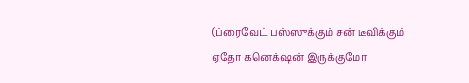(ப்ரைவேட் பஸ்ஸுக்கும் சன் டீவிக்கும் ஏதோ கனெக்‌ஷன் இருக்குமோ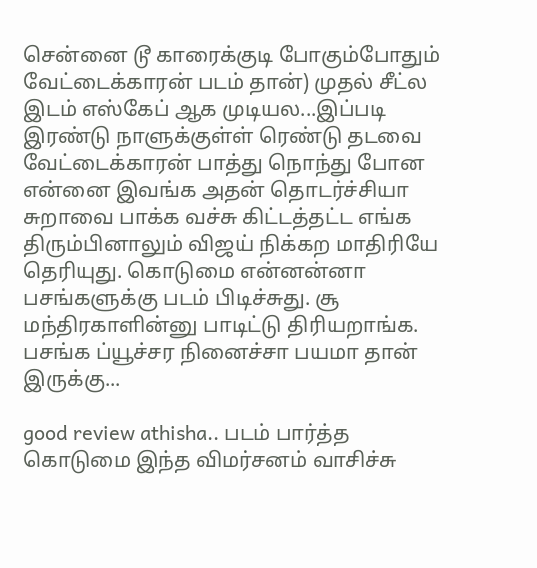சென்னை டூ காரைக்குடி போகும்போதும் வேட்டைக்காரன் படம் தான்) முதல் சீட்ல இடம் எஸ்கேப் ஆக முடியல...இப்படி இரண்டு நாளுக்குள்ள் ரெண்டு தடவை வேட்டைக்காரன் பாத்து நொந்து போன என்னை இவங்க அதன் தொடர்ச்சியா சுறாவை பாக்க வச்சு கிட்டத்தட்ட எங்க திரும்பினாலும் விஜய் நிக்கற மாதிரியே தெரியுது. கொடுமை என்னன்னா பசங்களுக்கு படம் பிடிச்சுது. சூ மந்திரகாளின்னு பாடிட்டு திரியறாங்க. பசங்க ப்யூச்சர நினைச்சா பயமா தான் இருக்கு...

good review athisha.. படம் பார்த்த கொடுமை இந்த விமர்சனம் வாசிச்சு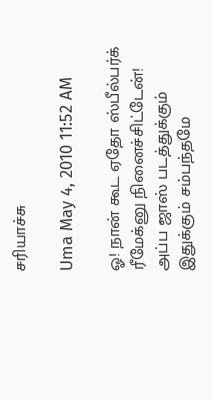சரியாச்சு

Uma May 4, 2010 11:52 AM

ஓ! நான் கூட ஏதோ ஸ்பீல்பர்க் ரீமேக்னு நினைச்சிட்டேன்! அப்ப ஜாஸ் படத்துக்கும் இதுக்கும் சம்பந்தமே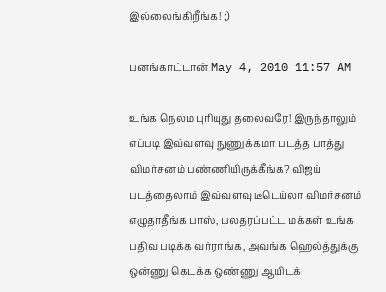இல்லைங்கிறீங்க! ;)

பனங்காட்டான் May 4, 2010 11:57 AM

உங்க நெலம புரியுது தலைவரே! இருந்தாலும் எப்படி இவ்வளவு நுணுக்கமா படத்த பாத்து விமர்சனம் பண்ணியிருக்கீங்க? விஜய் படத்தைலாம் இவ்வளவு டீடெய்லா விமர்சனம் எழுதாதீங்க பாஸ், பலதரப்பட்ட மக்கள் உங்க பதிவ படிக்க வர்ராங்க, அவங்க ஹெல்த்துக்கு ஒன்ணு கெடக்க ஒண்ணு ஆயிடக்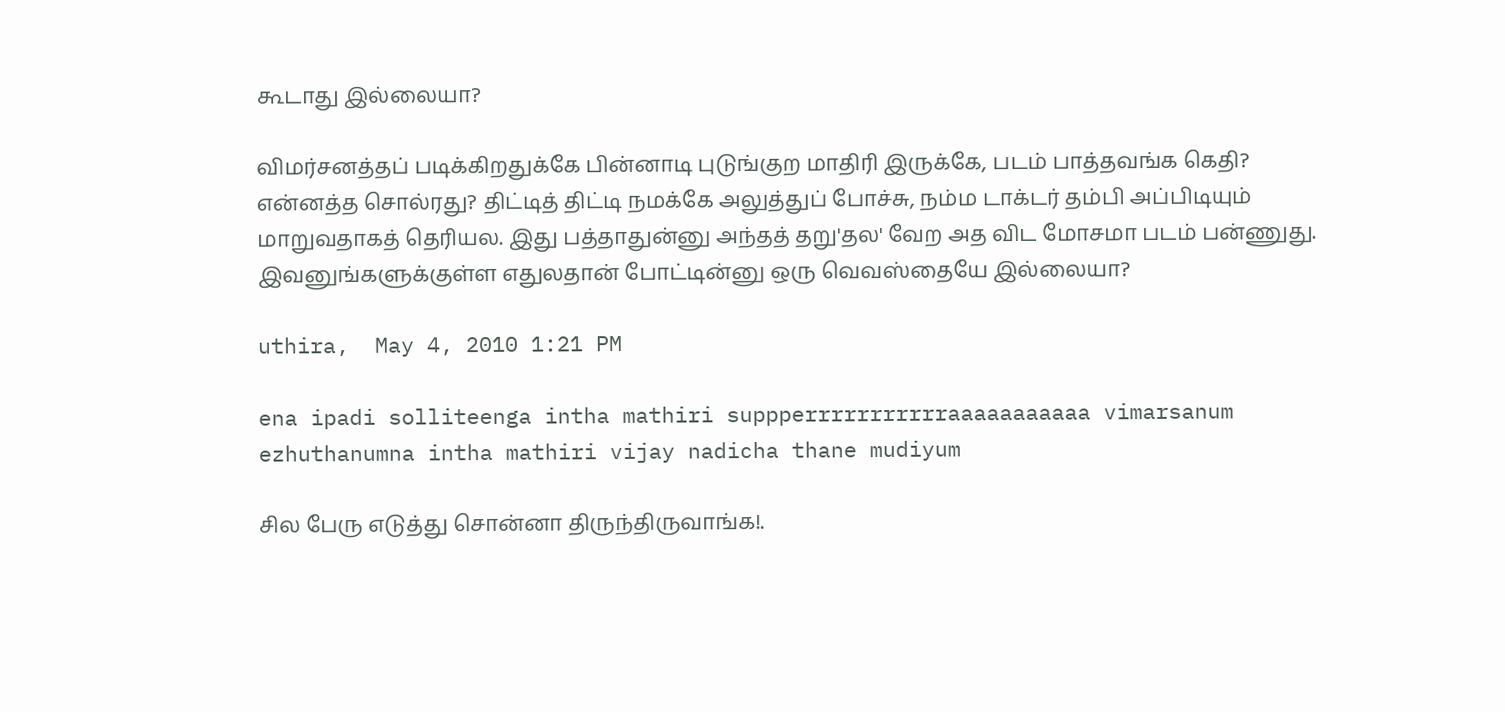கூடாது இல்லையா?

விமர்சனத்தப் படிக்கிறதுக்கே பின்னாடி புடுங்குற மாதிரி இருக்கே, படம் பாத்தவங்க கெதி? என்னத்த சொல்ரது? திட்டித் திட்டி நமக்கே அலுத்துப் போச்சு, நம்ம டாக்டர் தம்பி அப்பிடியும் மாறுவதாகத் தெரியல. இது பத்தாதுன்னு அந்தத் தறு'தல' வேற அத விட மோசமா படம் பன்ணுது. இவனுங்களுக்குள்ள எதுலதான் போட்டின்னு ஒரு வெவஸ்தையே இல்லையா?

uthira,  May 4, 2010 1:21 PM

ena ipadi solliteenga intha mathiri suppperrrrrrrrrrraaaaaaaaaaa vimarsanum ezhuthanumna intha mathiri vijay nadicha thane mudiyum

சில பேரு எடுத்து சொன்னா திருந்திருவாங்க!.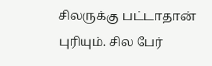சிலருக்கு பட்டாதான் புரியும். சில பேர்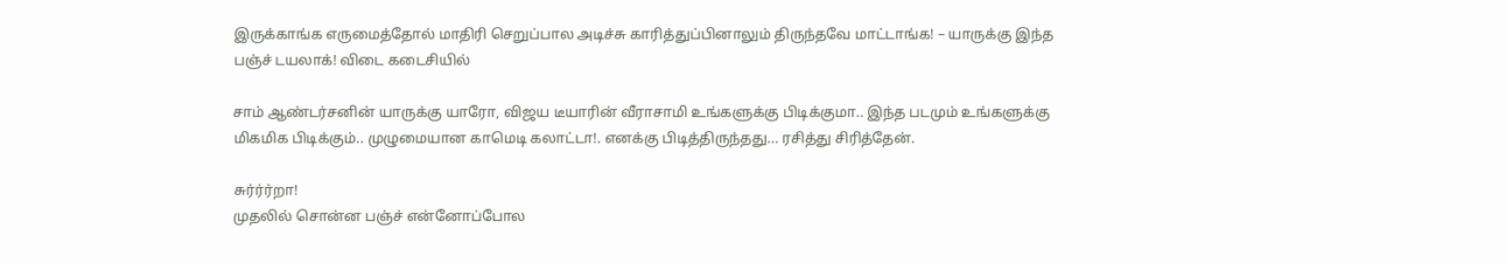இருக்காங்க எருமைத்தோல் மாதிரி செறுப்பால அடிச்சு காரித்துப்பினாலும் திருந்தவே மாட்டாங்க! – யாருக்கு இந்த பஞ்ச் டயலாக்! விடை கடைசியில்

சாம் ஆண்டர்சனின் யாருக்கு யாரோ, விஜய டீயாரின் வீராசாமி உங்களுக்கு பிடிக்குமா.. இந்த படமும் உங்களுக்கு மிகமிக பிடிக்கும்.. முழுமையான காமெடி கலாட்டா!. எனக்கு பிடித்திருந்தது... ரசித்து சிரித்தேன்.

சுர்ர்ர்றா!
முதலில் சொன்ன பஞ்ச் என்னோப்போல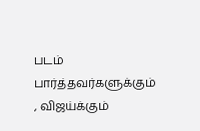படம் பார்த்தவர்களுக்கும் , விஜய்க்கும்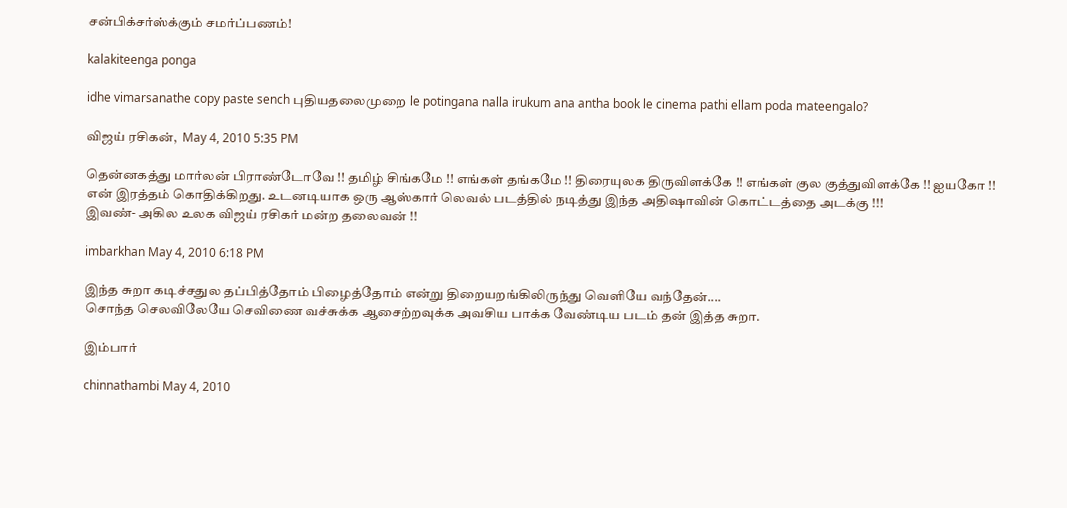சன்பிக்சர்ஸ்க்கும் சமர்ப்பணம்!

kalakiteenga ponga

idhe vimarsanathe copy paste sench புதியதலைமுறை le potingana nalla irukum ana antha book le cinema pathi ellam poda mateengalo?

விஜய் ரசிகன்,  May 4, 2010 5:35 PM

தென்னகத்து மார்லன் பிராண்டோவே !! தமிழ் சிங்கமே !! எங்கள் தங்கமே !! திரையுலக திருவிளக்கே !! எங்கள் குல குத்துவிளக்கே !! ஐயகோ !! என் இரத்தம் கொதிக்கிறது. உடனடியாக ஒரு ஆஸ்கார் லெவல் படத்தில் நடித்து இந்த அதிஷாவின் கொட்டத்தை அடக்கு !!!
இவண்- அகில உலக விஜய் ரசிகர் மன்ற தலைவன் !!

imbarkhan May 4, 2010 6:18 PM

இந்த சுறா கடிச்சதுல தப்பித்தோம் பிழைத்தோம் என்று திறையறங்கிலிருந்து வெளியே வந்தேன்....
சொந்த செலவிலேயே செவிணை வச்சுக்க ஆசைற்றவுக்க அவசிய பாக்க வேண்டிய படம் தன் இத்த சுறா.

இம்பார்

chinnathambi May 4, 2010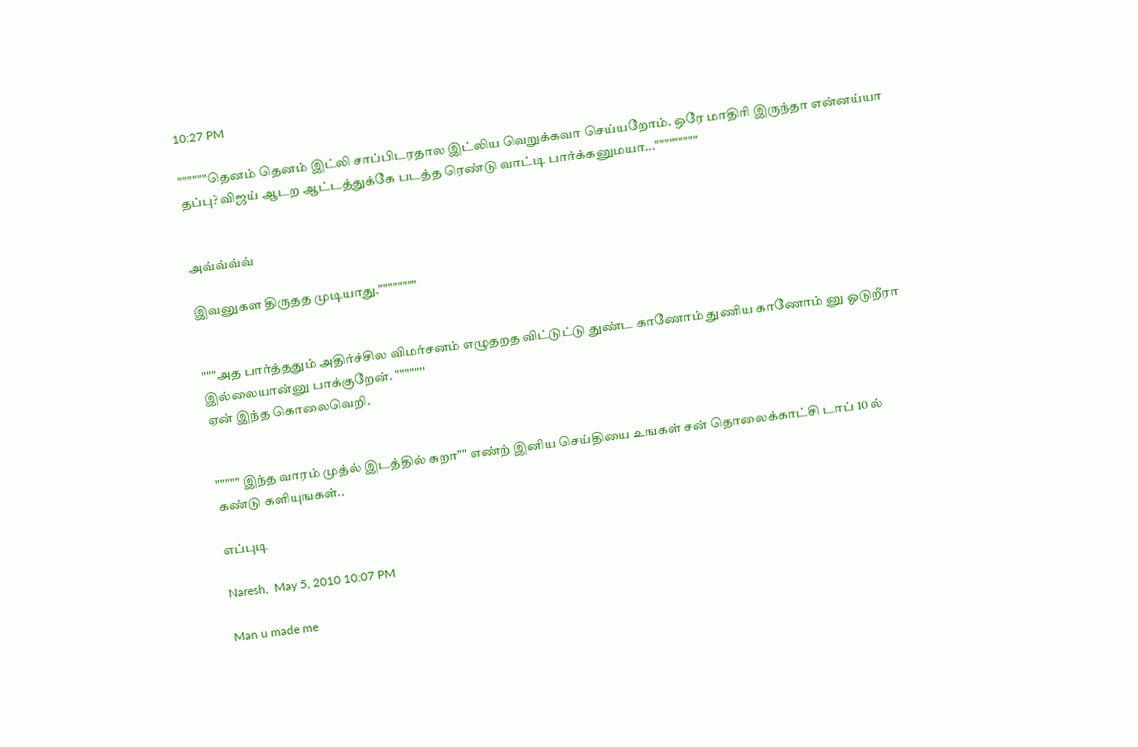10:27 PM

""""""தெனம் தெனம் இட்லி சாப்பிடரதால இட்லிய வெறுக்கவா செய்யறோம். ஒரே மாதிரி இருந்தா என்னய்யா தப்பு? விஜய் ஆடற ஆட்டத்துக்கே படத்த ரெண்டு வாட்டி பார்க்கனுமயா..."""""""""


அவ்வ்வ்வ்

இவனுகள திருதத முடியாது.""""""""


"""அத பார்த்ததும் அதிர்ச்சில விமர்சனம் எழுதறத விட்டுட்டு துண்ட காணோம் துணிய காணோம் னு ஓடுறீரா இல்லையான்னு பாக்குறேன். """""''
ஏன் இந்த கொலைவெறி.


""""" இந்த வாரம் முத்ல் இடத்தில் சுறா"" எண்ற் இனிய செய்தியை உஙகள் சன் தொலைக்காட்சி டாப் 10 ல் கண்டு களியுஙகள்..

எப்புடி

Naresh,  May 5, 2010 10:07 PM

Man u made me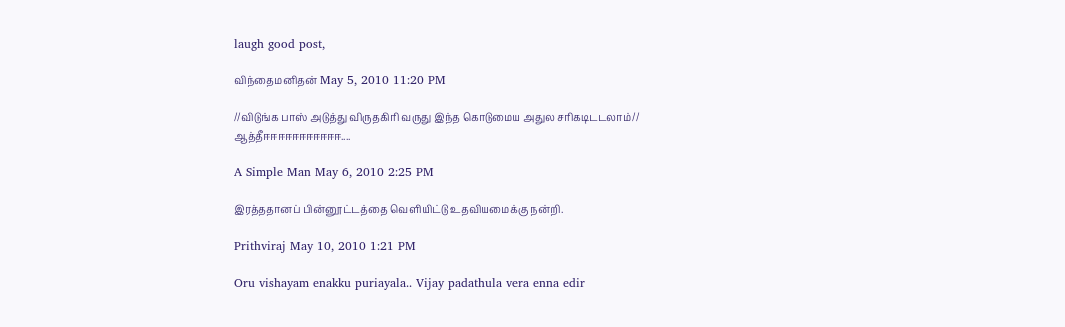laugh good post,

விந்தைமனிதன் May 5, 2010 11:20 PM

//விடுங்க பாஸ் அடுத்து விருதகிரி வருது இந்த கொடுமைய அதுல சரிகடிடடலாம்//
ஆத்தீஈஈஈஈஈஈஈஈஈஈஈ....

A Simple Man May 6, 2010 2:25 PM

இரத்ததானப் பின்னூட்டத்தை வெளியிட்டு உதவியமைக்கு நன்றி.

Prithviraj May 10, 2010 1:21 PM

Oru vishayam enakku puriayala.. Vijay padathula vera enna edir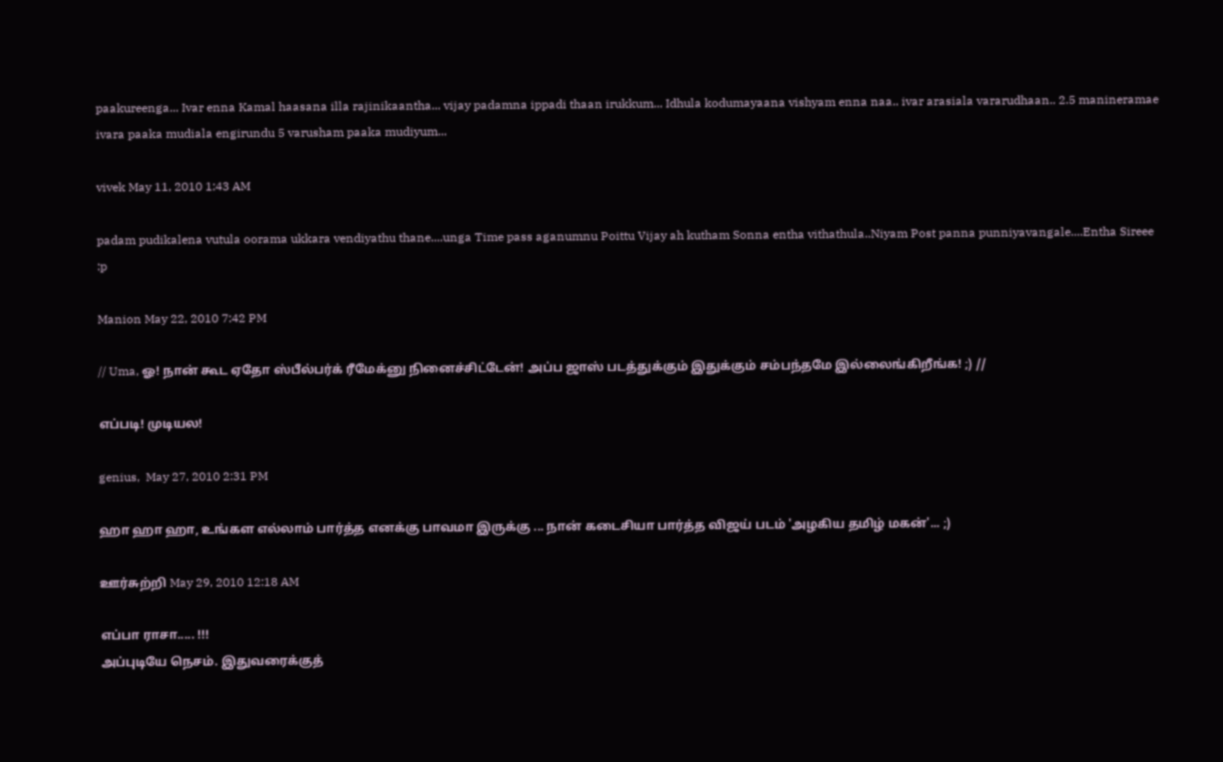paakureenga... Ivar enna Kamal haasana illa rajinikaantha... vijay padamna ippadi thaan irukkum... Idhula kodumayaana vishyam enna naa.. ivar arasiala vararudhaan.. 2.5 manineramae ivara paaka mudiala engirundu 5 varusham paaka mudiyum...

vivek May 11, 2010 1:43 AM

padam pudikalena vutula oorama ukkara vendiyathu thane....unga Time pass aganumnu Poittu Vijay ah kutham Sonna entha vithathula..Niyam Post panna punniyavangale....Entha Sireee :p

Manion May 22, 2010 7:42 PM

// Uma, ஓ! நான் கூட ஏதோ ஸ்பீல்பர்க் ரீமேக்னு நினைச்சிட்டேன்! அப்ப ஜாஸ் படத்துக்கும் இதுக்கும் சம்பந்தமே இல்லைங்கிறீங்க! ;) //

எப்படி! முடியல!

genius,  May 27, 2010 2:31 PM

ஹா ஹா ஹா, உங்கள எல்லாம் பார்த்த எனக்கு பாவமா இருக்கு ... நான் கடைசியா பார்த்த விஜய் படம் 'அழகிய தமிழ் மகன்'... ;)

ஊர்சுற்றி May 29, 2010 12:18 AM

எப்பா ராசா..... !!!
அப்புடியே நெசம். இதுவரைக்குத்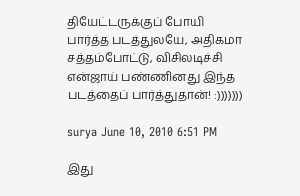தியேட்டருக்குப் போயி பார்த்த படத்துலயே, அதிகமா சத்தம்போட்டு, விசிலடிச்சி என்ஜாய் பண்ணினது இந்த படத்தைப் பார்த்துதான்! :)))))))

surya June 10, 2010 6:51 PM

இது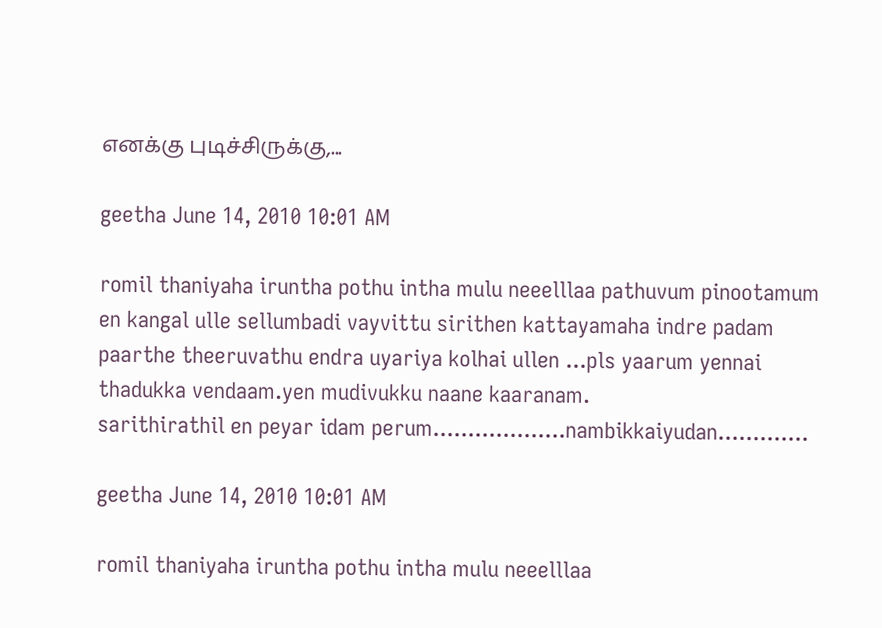எனக்கு புடிச்சிருக்கு,...

geetha June 14, 2010 10:01 AM

romil thaniyaha iruntha pothu intha mulu neeelllaa pathuvum pinootamum en kangal ulle sellumbadi vayvittu sirithen kattayamaha indre padam paarthe theeruvathu endra uyariya kolhai ullen ...pls yaarum yennai thadukka vendaam.yen mudivukku naane kaaranam.
sarithirathil en peyar idam perum...................nambikkaiyudan.............

geetha June 14, 2010 10:01 AM

romil thaniyaha iruntha pothu intha mulu neeelllaa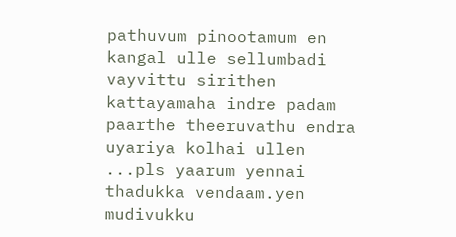pathuvum pinootamum en kangal ulle sellumbadi vayvittu sirithen kattayamaha indre padam paarthe theeruvathu endra uyariya kolhai ullen ...pls yaarum yennai thadukka vendaam.yen mudivukku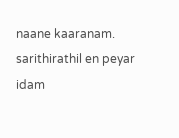naane kaaranam.
sarithirathil en peyar idam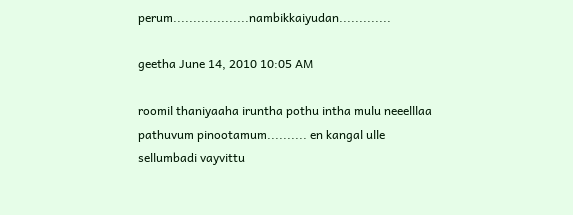perum...................nambikkaiyudan.............

geetha June 14, 2010 10:05 AM

roomil thaniyaaha iruntha pothu intha mulu neeelllaa pathuvum pinootamum.......... en kangal ulle sellumbadi vayvittu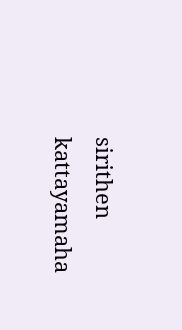sirithen kattayamaha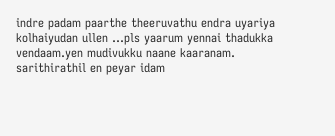indre padam paarthe theeruvathu endra uyariya kolhaiyudan ullen ...pls yaarum yennai thadukka vendaam.yen mudivukku naane kaaranam.
sarithirathil en peyar idam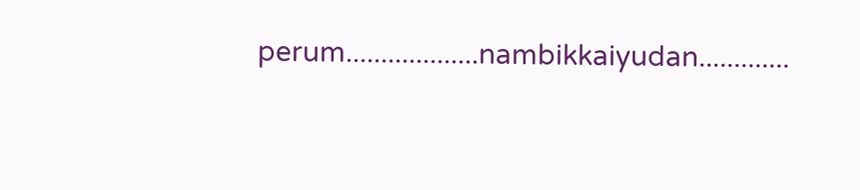perum...................nambikkaiyudan.............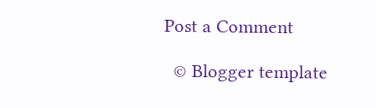Post a Comment

  © Blogger template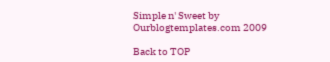Simple n' Sweet by Ourblogtemplates.com 2009

Back to TOP